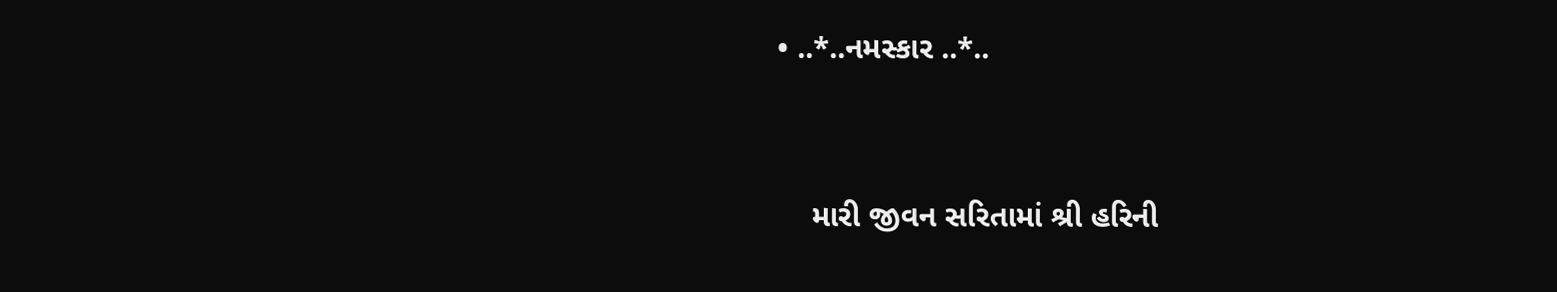• ..*..નમસ્કાર ..*..


    મારી જીવન સરિતામાં શ્રી હરિની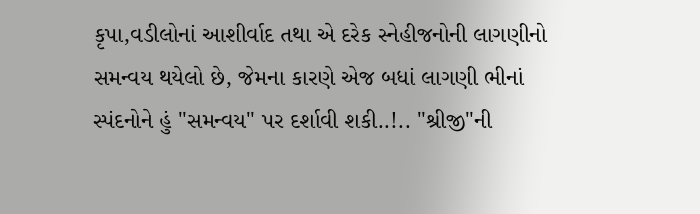કૃપા,વડીલોનાં આશીર્વાદ તથા એ દરેક સ્નેહીજનોની લાગણીનો સમન્વય થયેલો છે, જેમના કારણે એજ બધાં લાગણી ભીનાં સ્પંદનોને હું "સમન્વય" પર દર્શાવી શકી..!.. "શ્રીજી"ની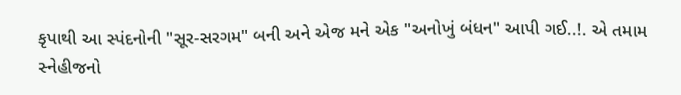કૃપાથી આ સ્પંદનોની "સૂર-સરગમ" બની અને એજ મને એક "અનોખું બંધન" આપી ગઈ..!. એ તમામ સ્નેહીજનો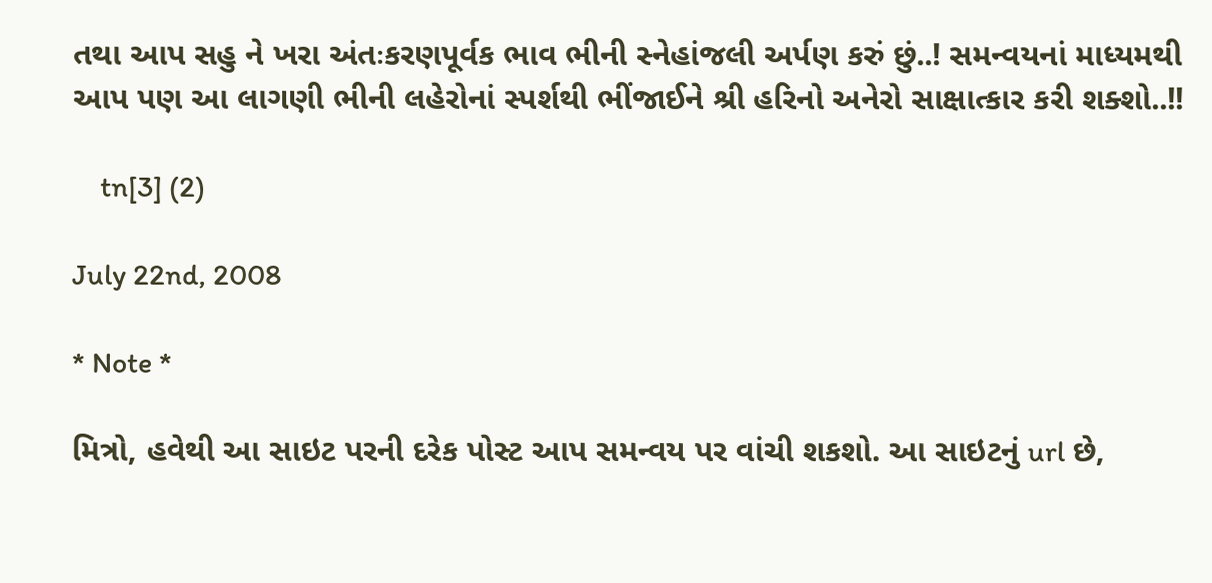તથા આપ સહુ ને ખરા અંતઃકરણપૂર્વક ભાવ ભીની સ્નેહાંજલી અર્પણ કરું છું..! સમન્વયનાં માધ્યમથી આપ પણ આ લાગણી ભીની લહેરોનાં સ્પર્શથી ભીંજાઈને શ્રી હરિનો અનેરો સાક્ષાત્કાર કરી શક્શો..!!

    tn[3] (2)

July 22nd, 2008

* Note *

મિત્રો, હવેથી આ સાઇટ પરની દરેક પોસ્ટ આપ સમન્વય પર વાંચી શકશો. આ સાઇટનું url છે,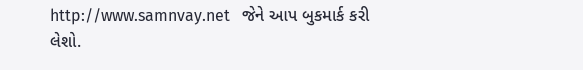http://www.samnvay.net   જેને આપ બુકમાર્ક કરી લેશો.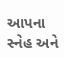આપના સ્નેહ અને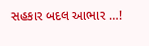સહકાર બદલ આભાર …!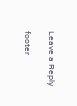Leave a Reply

footer